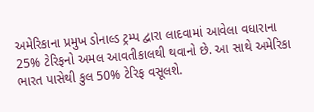અમેરિકાના પ્રમુખ ડોનાલ્ડ ટ્રમ્પ દ્વારા લાદવામાં આવેલા વધારાના 25% ટેરિફનો અમલ આવતીકાલથી થવાનો છે. આ સાથે અમેરિકા ભારત પાસેથી કુલ 50% ટેરિફ વસૂલશે.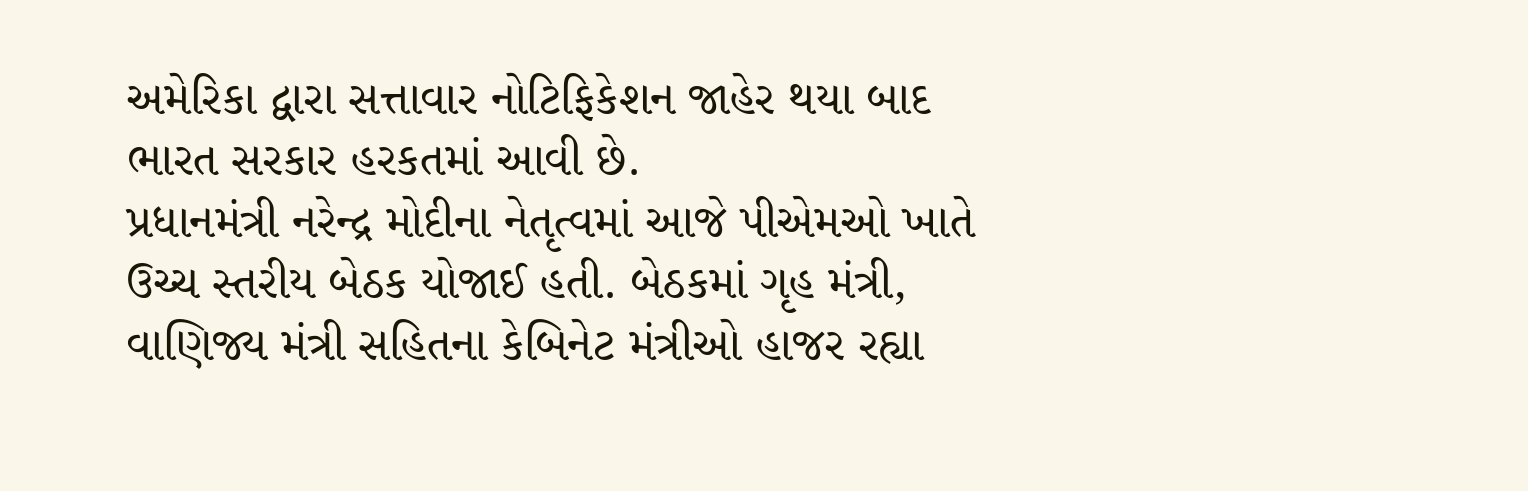અમેરિકા દ્વારા સત્તાવાર નોટિફિકેશન જાહેર થયા બાદ ભારત સરકાર હરકતમાં આવી છે.
પ્રધાનમંત્રી નરેન્દ્ર મોદીના નેતૃત્વમાં આજે પીએમઓ ખાતે ઉચ્ચ સ્તરીય બેઠક યોજાઈ હતી. બેઠકમાં ગૃહ મંત્રી, વાણિજ્ય મંત્રી સહિતના કેબિનેટ મંત્રીઓ હાજર રહ્યા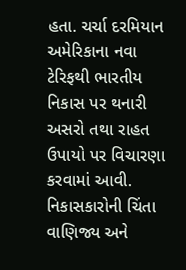હતા. ચર્ચા દરમિયાન અમેરિકાના નવા ટેરિફથી ભારતીય નિકાસ પર થનારી અસરો તથા રાહત ઉપાયો પર વિચારણા કરવામાં આવી.
નિકાસકારોની ચિંતા
વાણિજ્ય અને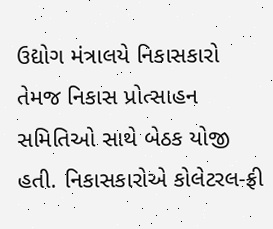ઉદ્યોગ મંત્રાલયે નિકાસકારો તેમજ નિકાસ પ્રોત્સાહન સમિતિઓ સાથે બેઠક યોજી હતી. નિકાસકારોએ કોલેટરલ-ફ્રી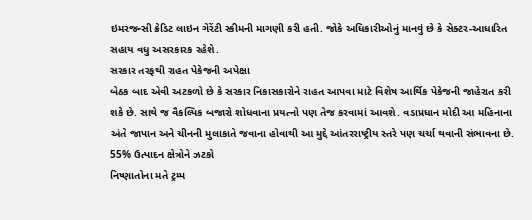ઇમરજન્સી ક્રેડિટ લાઇન ગેરેંટી સ્કીમની માગણી કરી હતી. જોકે અધિકારીઓનું માનવું છે કે સેક્ટર-આધારિત સહાય વધુ અસરકારક રહેશે.
સરકાર તરફથી રાહત પેકેજની અપેક્ષા
બેઠક બાદ એવી અટકળો છે કે સરકાર નિકાસકારોને રાહત આપવા માટે વિશેષ આર્થિક પેકેજની જાહેરાત કરી શકે છે. સાથે જ વૈકલ્પિક બજારો શોધવાના પ્રયત્નો પણ તેજ કરવામાં આવશે. વડાપ્રધાન મોદી આ મહિનાના અંતે જાપાન અને ચીનની મુલાકાતે જવાના હોવાથી આ મુદ્દે આંતરરાષ્ટ્રીય સ્તરે પણ ચર્ચા થવાની સંભાવના છે.
55% ઉત્પાદન ક્ષેત્રોને ઝટકો
નિષ્ણાતોના મતે ટ્રમ્પ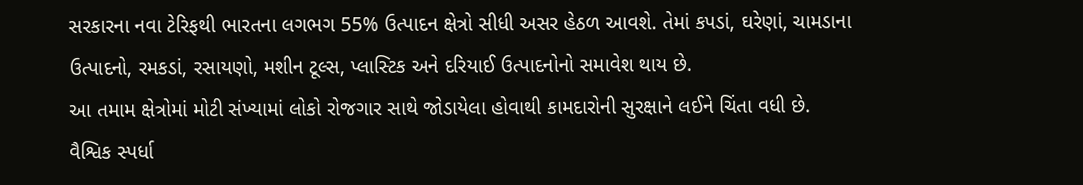સરકારના નવા ટેરિફથી ભારતના લગભગ 55% ઉત્પાદન ક્ષેત્રો સીધી અસર હેઠળ આવશે. તેમાં કપડાં, ઘરેણાં, ચામડાના ઉત્પાદનો, રમકડાં, રસાયણો, મશીન ટૂલ્સ, પ્લાસ્ટિક અને દરિયાઈ ઉત્પાદનોનો સમાવેશ થાય છે.
આ તમામ ક્ષેત્રોમાં મોટી સંખ્યામાં લોકો રોજગાર સાથે જોડાયેલા હોવાથી કામદારોની સુરક્ષાને લઈને ચિંતા વધી છે.
વૈશ્વિક સ્પર્ધા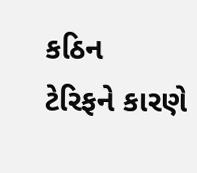કઠિન
ટેરિફને કારણે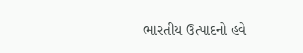ભારતીય ઉત્પાદનો હવે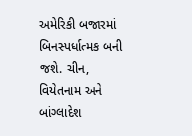અમેરિકી બજારમાં બિનસ્પર્ધાત્મક બની જશે. ચીન, વિયેતનામ અને બાંગ્લાદેશ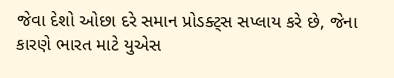જેવા દેશો ઓછા દરે સમાન પ્રોડક્ટ્સ સપ્લાય કરે છે, જેના કારણે ભારત માટે યુએસ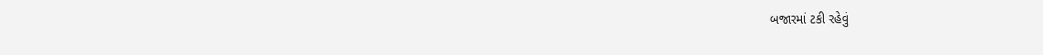બજારમાં ટકી રહેવું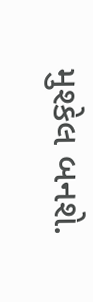મુશ્કેલ બનશે.